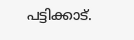പട്ടിക്കാട്.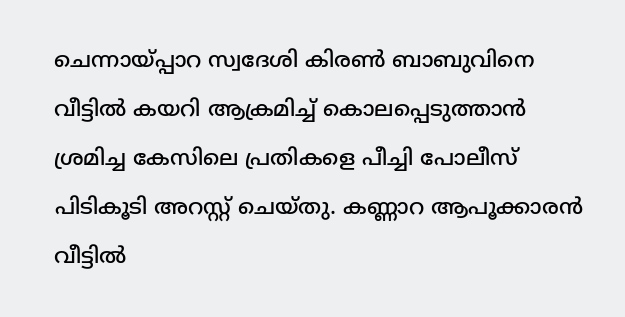ചെന്നായ്പ്പാറ സ്വദേശി കിരൺ ബാബുവിനെ വീട്ടിൽ കയറി ആക്രമിച്ച് കൊലപ്പെടുത്താൻ ശ്രമിച്ച കേസിലെ പ്രതികളെ പീച്ചി പോലീസ് പിടികൂടി അറസ്റ്റ് ചെയ്തു. കണ്ണാറ ആപൂക്കാരൻ വീട്ടിൽ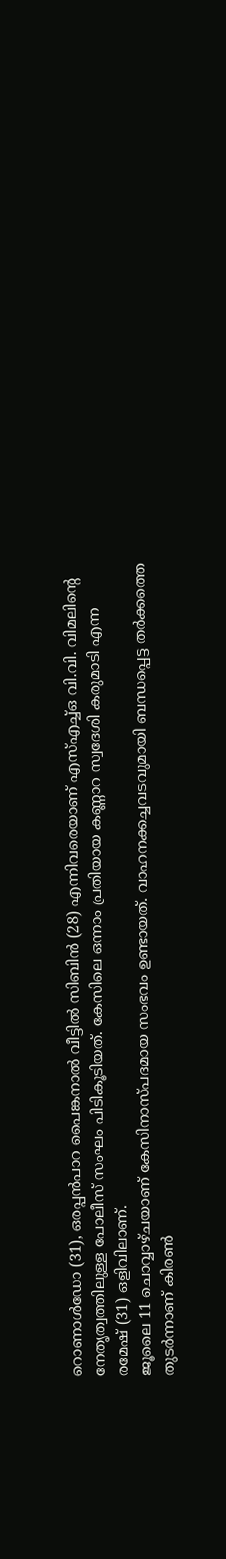റൊണാൾഡോ (31), ഒരപ്പൻപാറ പൈങ്കനാൽ വീട്ടിൽ സിബിൻ (28) എന്നിവരെയാണ് എസ്എച്ച്ഒ വി.വി. വിമലിന്റെ നേതൃത്വത്തിലുള്ള പോലീസ് സംഘം പിടികൂടിയത്. കേസിലെ ഒന്നാം പ്രതിയായ കണ്ണാറ സ്വദേശി കരുമാടി എന്ന രമേഷ് (31) ഒളിവിലാണ്.
ജൂലൈ 11 ചൊവ്വാഴ്ചയാണ് കേസിനാസ്പദമായ സംഭവം ഉണ്ടായത്. വാഹനക്കച്ചവടവുമായി ബന്ധപ്പെട്ട തർക്കത്തെ തുടർന്നാണ് കിരൺ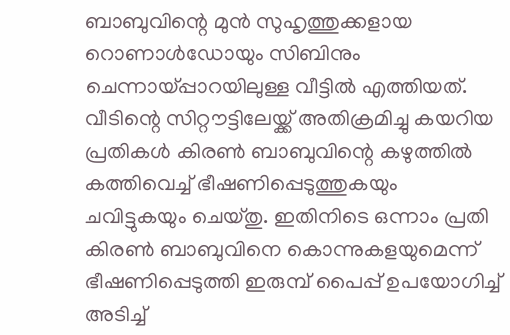ബാബുവിന്റെ മുൻ സുഹൃത്തുക്കളായ റൊണാൾഡോയും സിബിനും ചെന്നായ്പ്പാറയിലുള്ള വീട്ടിൽ എത്തിയത്. വീടിന്റെ സിറ്റൗട്ടിലേയ്ക്ക് അതിക്രമിച്ചു കയറിയ പ്രതികൾ കിരൺ ബാബുവിന്റെ കഴുത്തിൽ കത്തിവെച്ച് ഭീഷണിപ്പെടുത്തുകയും ചവിട്ടുകയും ചെയ്തു. ഇതിനിടെ ഒന്നാം പ്രതി കിരൺ ബാബുവിനെ കൊന്നുകളയുമെന്ന് ഭീഷണിപ്പെടുത്തി ഇരുമ്പ് പൈപ്പ് ഉപയോഗിച്ച് അടിച്ച്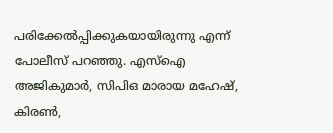പരിക്കേൽപ്പിക്കുകയായിരുന്നു എന്ന് പോലീസ് പറഞ്ഞു. എസ്ഐ അജികുമാർ, സിപിഒ മാരായ മഹേഷ്, കിരൺ,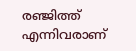രഞ്ജിത്ത് എന്നിവരാണ്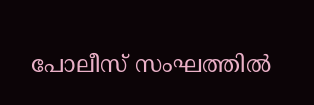പോലീസ് സംഘത്തിൽ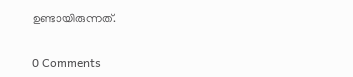ഉണ്ടായിരുന്നത്.


0 Comments